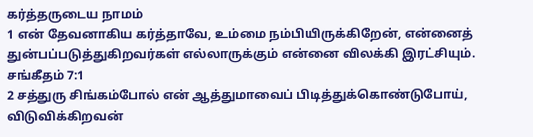கர்த்தருடைய நாமம்
1 என் தேவனாகிய கர்த்தாவே, உம்மை நம்பியிருக்கிறேன், என்னைத் துன்பப்படுத்துகிறவர்கள் எல்லாருக்கும் என்னை விலக்கி இரட்சியும்.
சங்கீதம் 7:1
2 சத்துரு சிங்கம்போல் என் ஆத்துமாவைப் பிடித்துக்கொண்டுபோய், விடுவிக்கிறவன்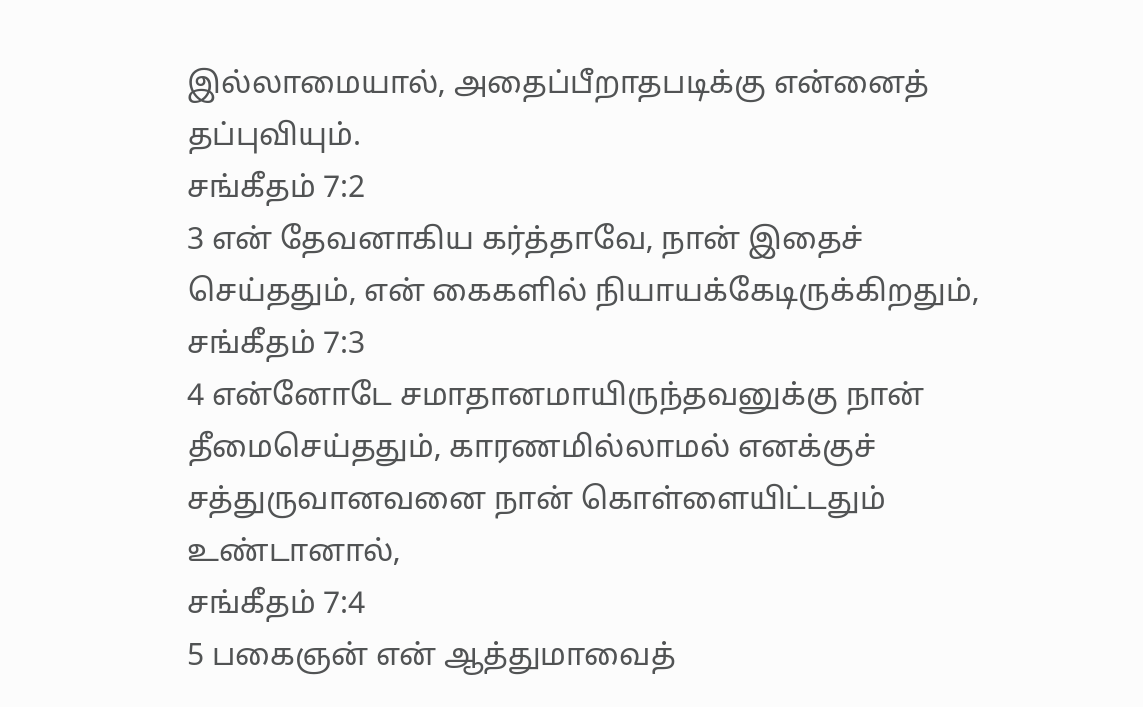இல்லாமையால், அதைப்பீறாதபடிக்கு என்னைத் தப்புவியும்.
சங்கீதம் 7:2
3 என் தேவனாகிய கர்த்தாவே, நான் இதைச் செய்ததும், என் கைகளில் நியாயக்கேடிருக்கிறதும்,
சங்கீதம் 7:3
4 என்னோடே சமாதானமாயிருந்தவனுக்கு நான் தீமைசெய்ததும், காரணமில்லாமல் எனக்குச் சத்துருவானவனை நான் கொள்ளையிட்டதும் உண்டானால்,
சங்கீதம் 7:4
5 பகைஞன் என் ஆத்துமாவைத்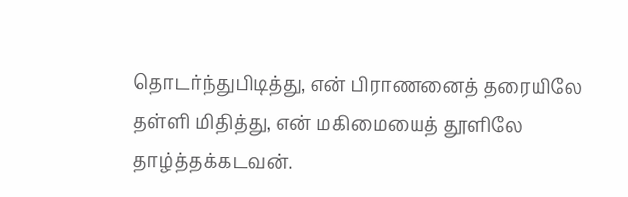தொடர்ந்துபிடித்து, என் பிராணனைத் தரையிலே தள்ளி மிதித்து, என் மகிமையைத் தூளிலே தாழ்த்தக்கடவன்.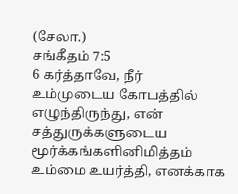(சேலா.)
சங்கீதம் 7:5
6 கர்த்தாவே, நீர் உம்முடைய கோபத்தில் எழுந்திருந்து, என் சத்துருக்களுடைய மூர்க்கங்களினிமித்தம் உம்மை உயர்த்தி, எனக்காக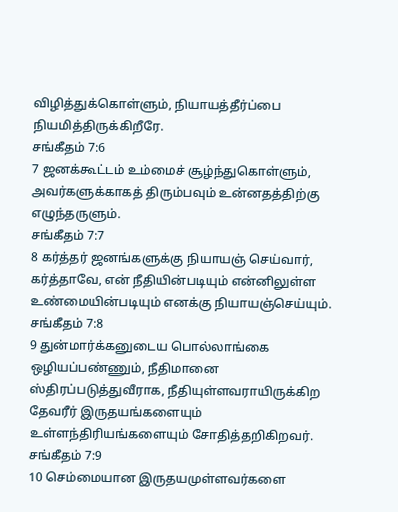விழித்துக்கொள்ளும், நியாயத்தீர்ப்பை நியமித்திருக்கிறீரே.
சங்கீதம் 7:6
7 ஜனக்கூட்டம் உம்மைச் சூழ்ந்துகொள்ளும், அவர்களுக்காகத் திரும்பவும் உன்னதத்திற்கு எழுந்தருளும்.
சங்கீதம் 7:7
8 கர்த்தர் ஜனங்களுக்கு நியாயஞ் செய்வார், கர்த்தாவே, என் நீதியின்படியும் என்னிலுள்ள உண்மையின்படியும் எனக்கு நியாயஞ்செய்யும்.
சங்கீதம் 7:8
9 துன்மார்க்கனுடைய பொல்லாங்கை ஒழியப்பண்ணும், நீதிமானை ஸ்திரப்படுத்துவீராக, நீதியுள்ளவராயிருக்கிற தேவரீர் இருதயங்களையும் உள்ளந்திரியங்களையும் சோதித்தறிகிறவர்.
சங்கீதம் 7:9
10 செம்மையான இருதயமுள்ளவர்களை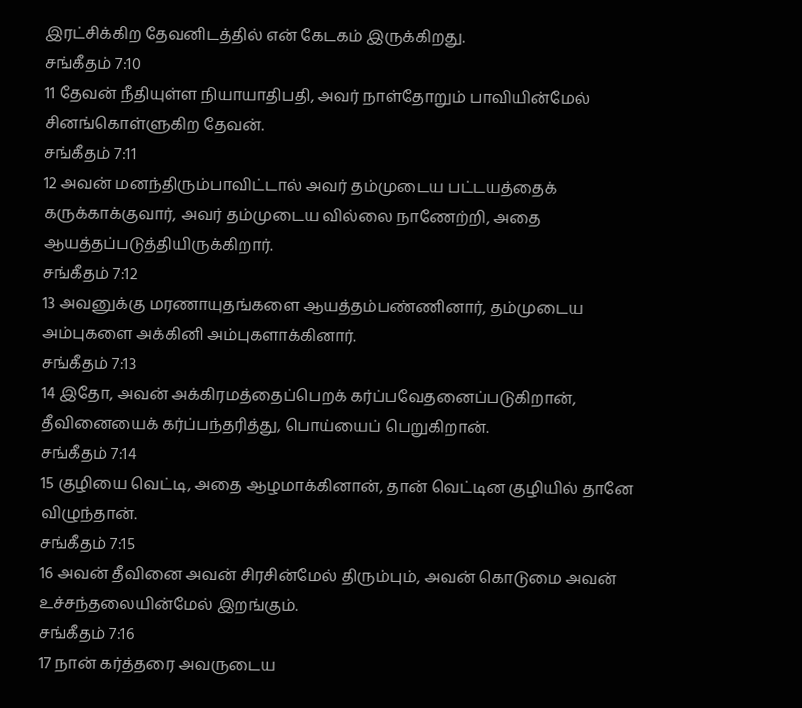இரட்சிக்கிற தேவனிடத்தில் என் கேடகம் இருக்கிறது.
சங்கீதம் 7:10
11 தேவன் நீதியுள்ள நியாயாதிபதி, அவர் நாள்தோறும் பாவியின்மேல் சினங்கொள்ளுகிற தேவன்.
சங்கீதம் 7:11
12 அவன் மனந்திரும்பாவிட்டால் அவர் தம்முடைய பட்டயத்தைக் கருக்காக்குவார், அவர் தம்முடைய வில்லை நாணேற்றி, அதை ஆயத்தப்படுத்தியிருக்கிறார்.
சங்கீதம் 7:12
13 அவனுக்கு மரணாயுதங்களை ஆயத்தம்பண்ணினார், தம்முடைய அம்புகளை அக்கினி அம்புகளாக்கினார்.
சங்கீதம் 7:13
14 இதோ, அவன் அக்கிரமத்தைப்பெறக் கர்ப்பவேதனைப்படுகிறான், தீவினையைக் கர்ப்பந்தரித்து, பொய்யைப் பெறுகிறான்.
சங்கீதம் 7:14
15 குழியை வெட்டி, அதை ஆழமாக்கினான், தான் வெட்டின குழியில் தானே விழுந்தான்.
சங்கீதம் 7:15
16 அவன் தீவினை அவன் சிரசின்மேல் திரும்பும், அவன் கொடுமை அவன் உச்சந்தலையின்மேல் இறங்கும்.
சங்கீதம் 7:16
17 நான் கர்த்தரை அவருடைய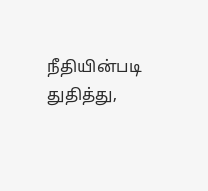நீதியின்படி துதித்து,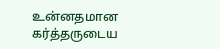உன்னதமான கர்த்தருடைய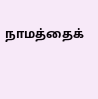நாமத்தைக்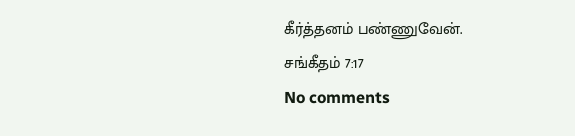கீர்த்தனம் பண்ணுவேன்.
சங்கீதம் 7:17
No comments